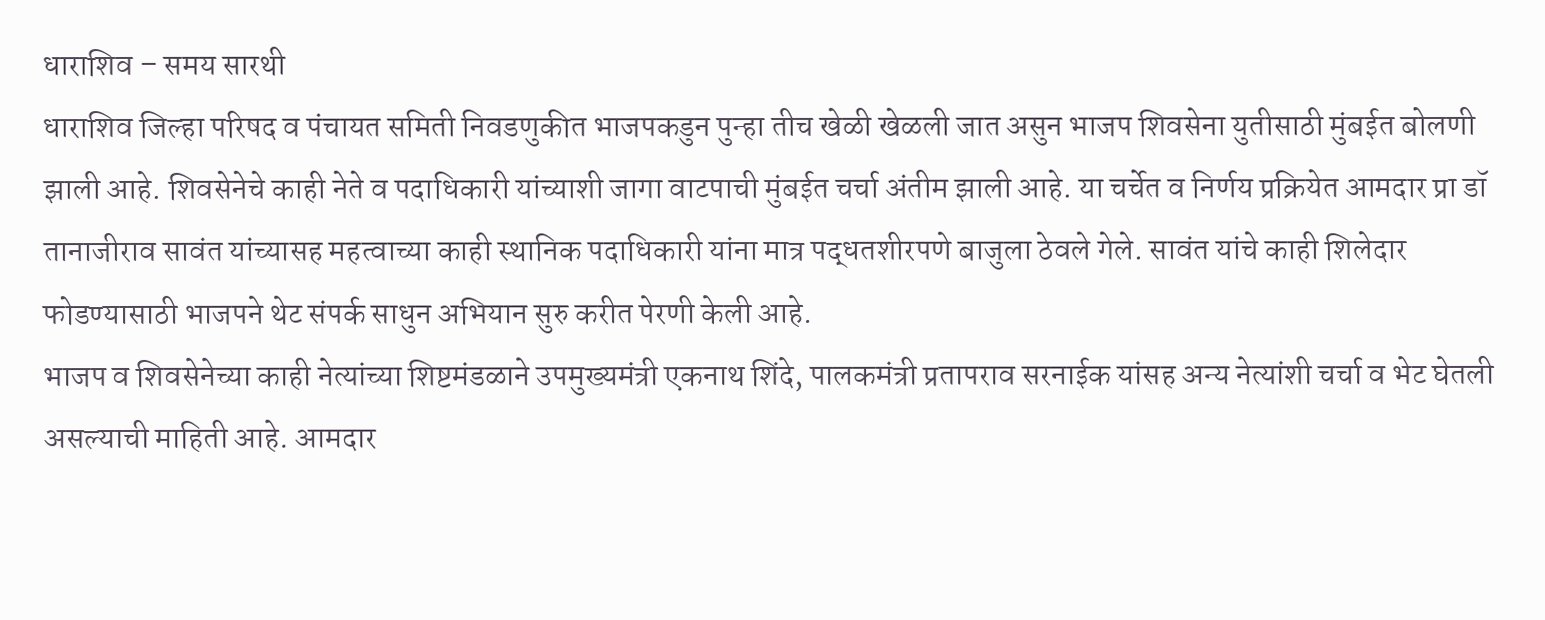धाराशिव – समय सारथी
धाराशिव जिल्हा परिषद व पंचायत समिती निवडणुकीत भाजपकडुन पुन्हा तीच खेळी खेळली जात असुन भाजप शिवसेना युतीसाठी मुंबईत बोलणी झाली आहे. शिवसेनेचे काही नेते व पदाधिकारी यांच्याशी जागा वाटपाची मुंबईत चर्चा अंतीम झाली आहे. या चर्चेत व निर्णय प्रक्रियेत आमदार प्रा डॉ तानाजीराव सावंत यांच्यासह महत्वाच्या काही स्थानिक पदाधिकारी यांना मात्र पद्धतशीरपणे बाजुला ठेवले गेले. सावंत यांचे काही शिलेदार फोडण्यासाठी भाजपने थेट संपर्क साधुन अभियान सुरु करीत पेरणी केली आहे.
भाजप व शिवसेनेच्या काही नेत्यांच्या शिष्टमंडळाने उपमुख्यमंत्री एकनाथ शिंदे, पालकमंत्री प्रतापराव सरनाईक यांसह अन्य नेत्यांशी चर्चा व भेट घेतली असल्याची माहिती आहे. आमदार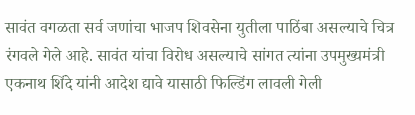सावंत वगळता सर्व जणांचा भाजप शिवसेना युतीला पाठिंबा असल्याचे चित्र रंगवले गेले आहे. सावंत यांचा विरोध असल्याचे सांगत त्यांना उपमुख्यमंत्री एकनाथ शिंदे यांनी आदेश द्यावे यासाठी फिल्डिंग लावली गेली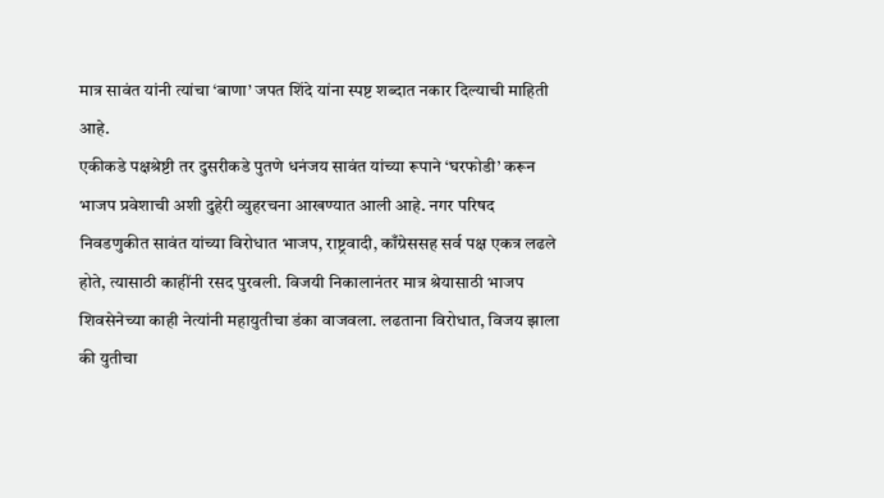मात्र सावंत यांनी त्यांचा ‘बाणा’ जपत शिंदे यांना स्पष्ट शब्दात नकार दिल्याची माहिती आहे.
एकीकडे पक्षश्रेष्टी तर दुसरीकडे पुतणे धनंजय सावंत यांच्या रूपाने ‘घरफोडी’ करून भाजप प्रवेशाची अशी दुहेरी व्युहरचना आखण्यात आली आहे. नगर परिषद निवडणुकीत सावंत यांच्या विरोधात भाजप, राष्ट्रवादी, काँग्रेससह सर्व पक्ष एकत्र लढले होते, त्यासाठी काहींनी रसद पुरवली. विजयी निकालानंतर मात्र श्रेयासाठी भाजप शिवसेनेच्या काही नेत्यांनी महायुतीचा डंका वाजवला. लढताना विरोधात, विजय झाला की युतीचा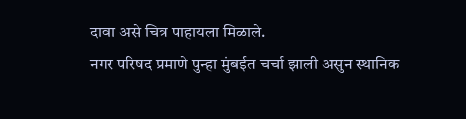दावा असे चित्र पाहायला मिळाले.
नगर परिषद प्रमाणे पुन्हा मुंबईत चर्चा झाली असुन स्थानिक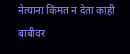नेत्याना किंमत न देता काही बाबीवर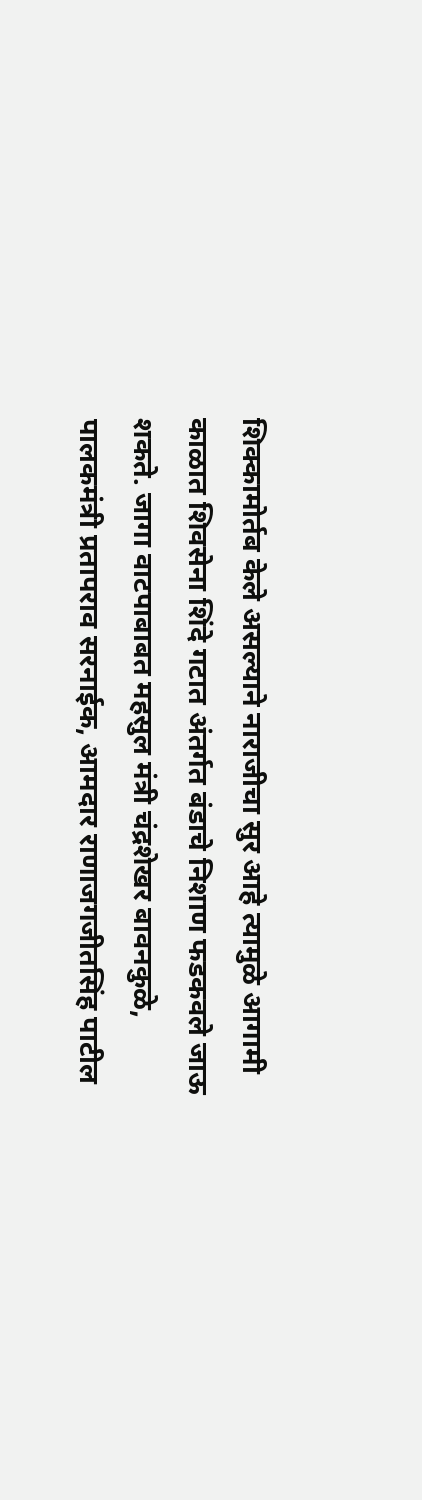शिक्कामोर्तब केले असल्याने नाराजीचा सुर आहे त्यामुळे आगामी काळात शिवसेना शिंदे गटात अंतर्गत बंडाचे निशाण फडकवले जाऊ शकते. जागा वाटपाबाबत महसुल मंत्री चंद्रशेखर बावनकुळे, पालकमंत्री प्रतापराव सरनाईक, आमदार राणाजगजीतसिंह पाटील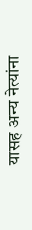यासह अन्य नेत्यांना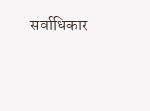सर्वाधिकार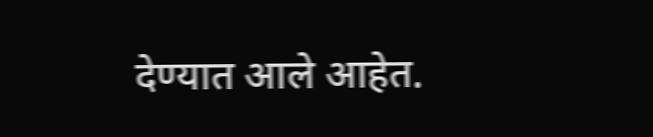देण्यात आले आहेत.